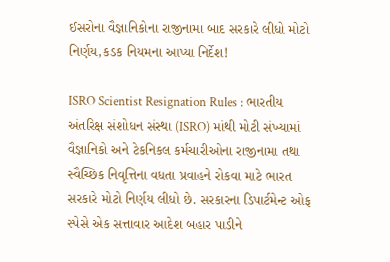ઈસરોના વૈજ્ઞાનિકોના રાજીનામા બાદ સરકારે લીધો મોટો નિર્ણય,કડક નિયમના આપ્યા નિર્દેશ!

ISRO Scientist Resignation Rules : ભારતીય અંતરિક્ષ સંશોધન સંસ્થા (ISRO) માંથી મોટી સંખ્યામાં વૈજ્ઞાનિકો અને ટેકનિકલ કર્મચારીઓના રાજીનામા તથા સ્વૈચ્છિક નિવૃત્તિના વધતા પ્રવાહને રોકવા માટે ભારત સરકારે મોટો નિર્ણય લીધો છે. સરકારના ડિપાર્ટમેન્ટ ઓફ સ્પેસે એક સત્તાવાર આદેશ બહાર પાડીને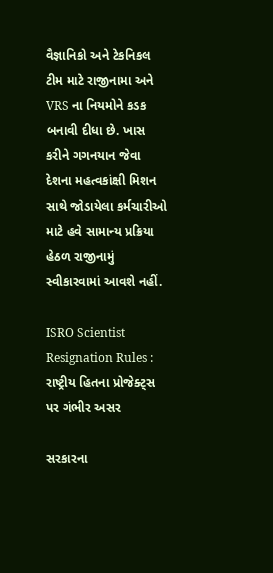વૈજ્ઞાનિકો અને ટેકનિકલ ટીમ માટે રાજીનામા અને VRS ના નિયમોને કડક બનાવી દીધા છે. ખાસ કરીને ગગનયાન જેવા દેશના મહત્વકાંક્ષી મિશન સાથે જોડાયેલા કર્મચારીઓ માટે હવે સામાન્ય પ્રક્રિયા હેઠળ રાજીનામું સ્વીકારવામાં આવશે નહીં.

ISRO Scientist Resignation Rules : રાષ્ટ્રીય હિતના પ્રોજેક્ટ્સ પર ગંભીર અસર

સરકારના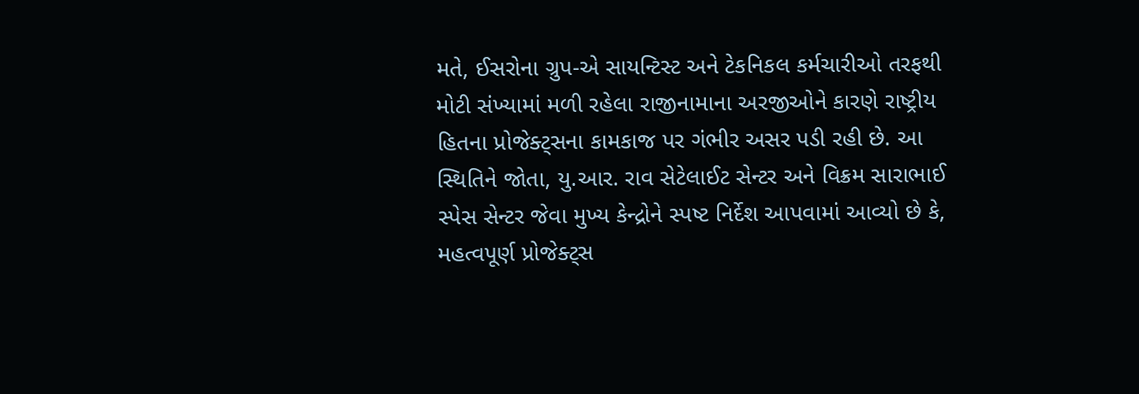મતે, ઈસરોના ગ્રુપ-એ સાયન્ટિસ્ટ અને ટેકનિકલ કર્મચારીઓ તરફથી મોટી સંખ્યામાં મળી રહેલા રાજીનામાના અરજીઓને કારણે રાષ્ટ્રીય હિતના પ્રોજેક્ટ્સના કામકાજ પર ગંભીર અસર પડી રહી છે. આ સ્થિતિને જોતા, યુ.આર. રાવ સેટેલાઈટ સેન્ટર અને વિક્રમ સારાભાઈ સ્પેસ સેન્ટર જેવા મુખ્ય કેન્દ્રોને સ્પષ્ટ નિર્દેશ આપવામાં આવ્યો છે કે, મહત્વપૂર્ણ પ્રોજેક્ટ્સ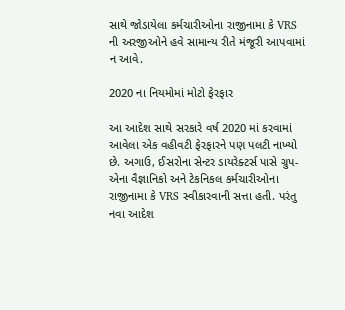સાથે જોડાયેલા કર્મચારીઓના રાજીનામા કે VRS ની અરજીઓને હવે સામાન્ય રીતે મંજૂરી આપવામાં ન આવે.

2020 ના નિયમોમાં મોટો ફેરફાર

આ આદેશ સાથે સરકારે વર્ષ 2020 માં કરવામાં આવેલા એક વહીવટી ફેરફારને પણ પલટી નાખ્યો છે. અગાઉ, ઈસરોના સેન્ટર ડાયરેક્ટર્સ પાસે ગ્રુપ-એના વૈજ્ઞાનિકો અને ટેકનિકલ કર્મચારીઓના રાજીનામા કે VRS સ્વીકારવાની સત્તા હતી. પરંતુ નવા આદેશ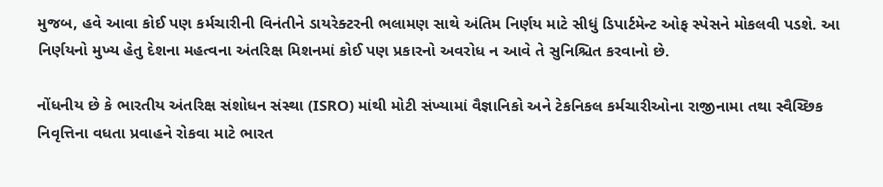મુજબ, હવે આવા કોઈ પણ કર્મચારીની વિનંતીને ડાયરેક્ટરની ભલામણ સાથે અંતિમ નિર્ણય માટે સીધું ડિપાર્ટમેન્ટ ઓફ સ્પેસને મોકલવી પડશે. આ નિર્ણયનો મુખ્ય હેતુ દેશના મહત્વના અંતરિક્ષ મિશનમાં કોઈ પણ પ્રકારનો અવરોધ ન આવે તે સુનિશ્ચિત કરવાનો છે.

નોંધનીય છે કે ભારતીય અંતરિક્ષ સંશોધન સંસ્થા (ISRO) માંથી મોટી સંખ્યામાં વૈજ્ઞાનિકો અને ટેકનિકલ કર્મચારીઓના રાજીનામા તથા સ્વૈચ્છિક નિવૃત્તિના વધતા પ્રવાહને રોકવા માટે ભારત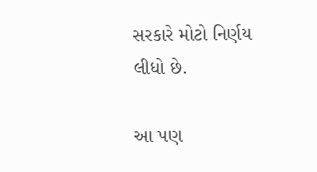સરકારે મોટો નિર્ણય લીધો છે.

આ પણ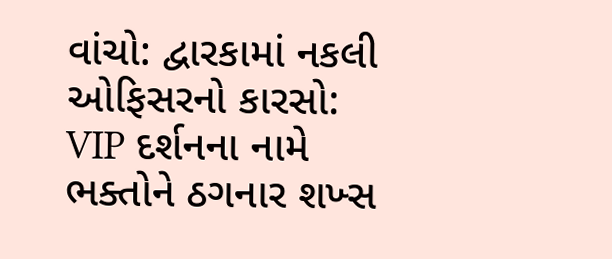વાંચો: દ્વારકામાં નકલી ઓફિસરનો કારસો: VIP દર્શનના નામે ભક્તોને ઠગનાર શખ્સ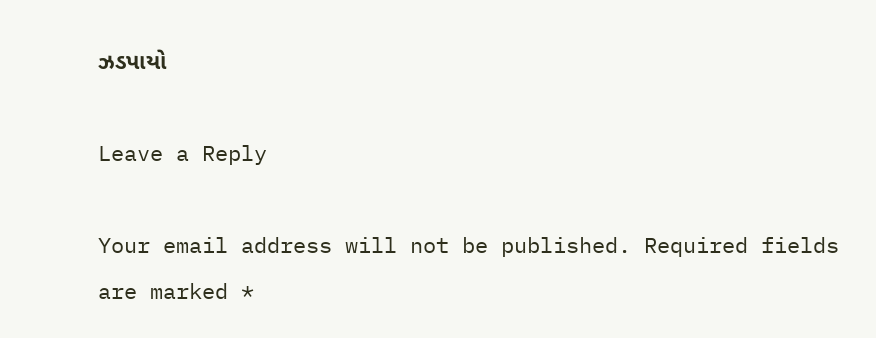ઝડપાયો

Leave a Reply

Your email address will not be published. Required fields are marked *